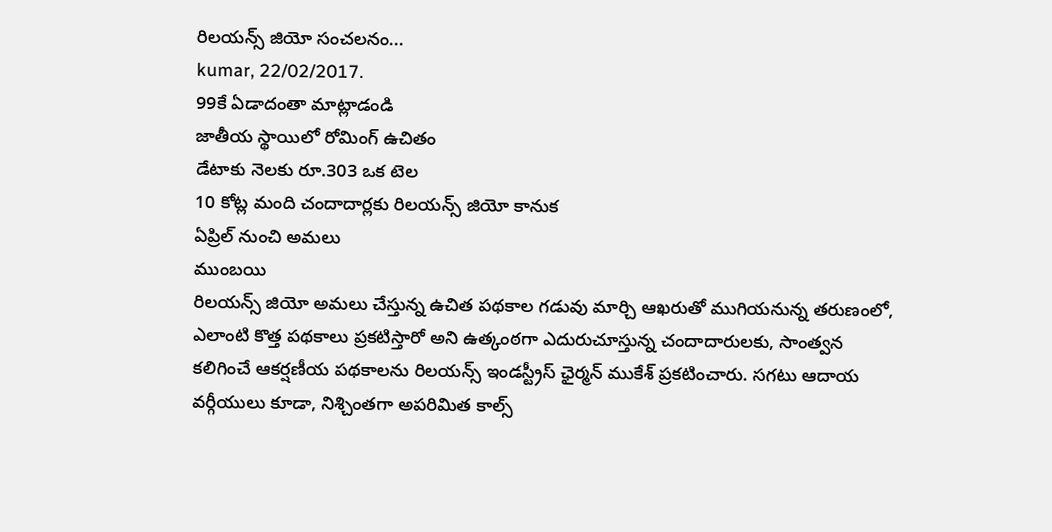రిలయన్స్ జియో సంచలనం...
kumar, 22/02/2017.
99కే ఏడాదంతా మాట్లాడండి
జాతీయ స్థాయిలో రోమింగ్ ఉచితం
డేటాకు నెలకు రూ.303 ఒక టెల
10 కోట్ల మంది చందాదార్లకు రిలయన్స్ జియో కానుక
ఏప్రిల్ నుంచి అమలు
ముంబయి
రిలయన్స్ జియో అమలు చేస్తున్న ఉచిత పథకాల గడువు మార్చి ఆఖరుతో ముగియనున్న తరుణంలో, ఎలాంటి కొత్త పథకాలు ప్రకటిస్తారో అని ఉత్కంఠగా ఎదురుచూస్తున్న చందాదారులకు, సాంత్వన కలిగించే ఆకర్షణీయ పథకాలను రిలయన్స్ ఇండస్ట్రీస్ ఛైర్మన్ ముకేశ్ ప్రకటించారు. సగటు ఆదాయ వర్గీయులు కూడా, నిశ్చింతగా అపరిమిత కాల్స్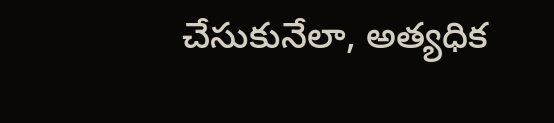చేసుకునేలా, అత్యధిక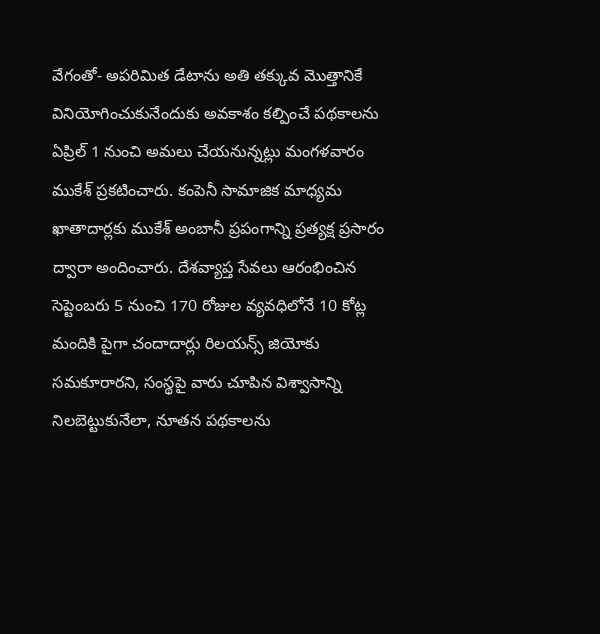వేగంతో- అపరిమిత డేటాను అతి తక్కువ మొత్తానికే వినియోగించుకునేందుకు అవకాశం కల్పించే పథకాలను ఏప్రిల్ 1 నుంచి అమలు చేయనున్నట్లు మంగళవారం ముకేశ్ ప్రకటించారు. కంపెనీ సామాజిక మాధ్యమ ఖాతాదార్లకు ముకేశ్ అంబానీ ప్రపంగాన్ని ప్రత్యక్ష ప్రసారం ద్వారా అందించారు. దేశవ్యాప్త సేవలు ఆరంభించిన సెప్టెంబరు 5 నుంచి 170 రోజుల వ్యవధిలోనే 10 కోట్ల మందికి పైగా చందాదార్లు రిలయన్స్ జియోకు సమకూరారని, సంస్థపై వారు చూపిన విశ్వాసాన్ని నిలబెట్టుకునేలా, నూతన పథకాలను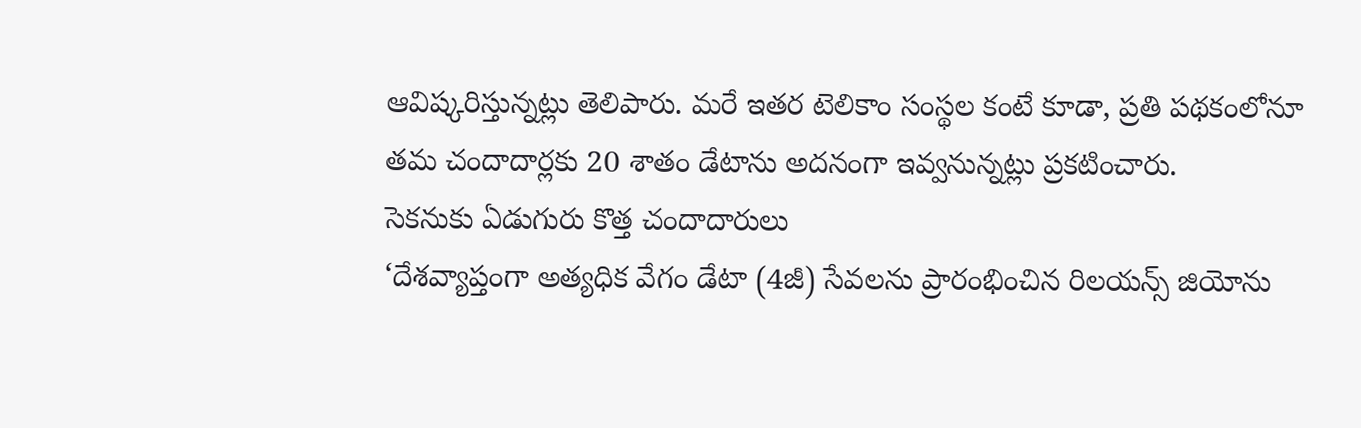ఆవిష్కరిస్తున్నట్లు తెలిపారు. మరే ఇతర టెలికాం సంస్థల కంటే కూడా, ప్రతి పథకంలోనూ తమ చందాదార్లకు 20 శాతం డేటాను అదనంగా ఇవ్వనున్నట్లు ప్రకటించారు.
సెకనుకు ఏడుగురు కొత్త చందాదారులు
‘దేశవ్యాప్తంగా అత్యధిక వేగం డేటా (4జీ) సేవలను ప్రారంభించిన రిలయన్స్ జియోను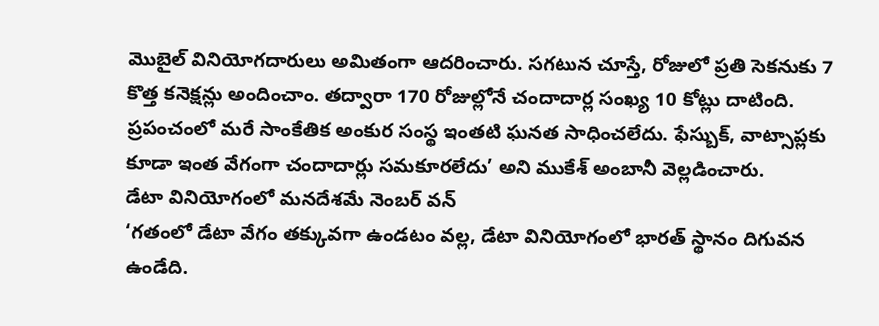మొబైల్ వినియోగదారులు అమితంగా ఆదరించారు. సగటున చూస్తే, రోజులో ప్రతి సెకనుకు 7 కొత్త కనెక్షన్లు అందించాం. తద్వారా 170 రోజుల్లోనే చందాదార్ల సంఖ్య 10 కోట్లు దాటింది. ప్రపంచంలో మరే సాంకేతిక అంకుర సంస్థ ఇంతటి ఘనత సాధించలేదు. ఫేస్బుక్, వాట్సాప్లకు కూడా ఇంత వేగంగా చందాదార్లు సమకూరలేదు’ అని ముకేశ్ అంబానీ వెల్లడించారు.
డేటా వినియోగంలో మనదేశమే నెంబర్ వన్
‘గతంలో డేటా వేగం తక్కువగా ఉండటం వల్ల, డేటా వినియోగంలో భారత్ స్థానం దిగువన ఉండేది.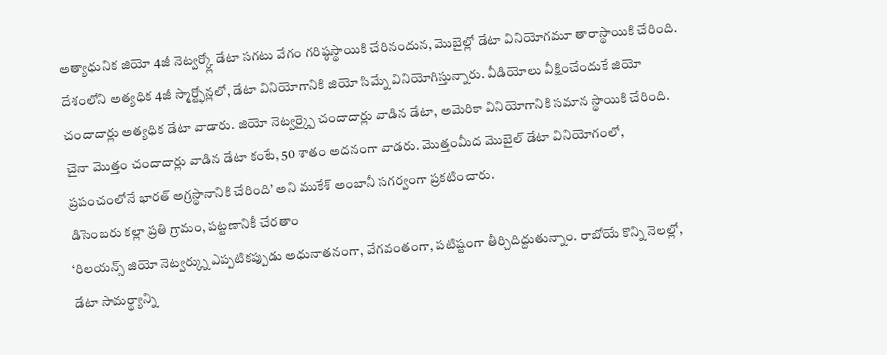అత్యాధునిక జియో 4జీ నెట్వర్క్లో డేటా సగటు వేగం గరిష్ఠస్థాయికి చేరినందున, మొబైల్లో డేటా వినియోగమూ తారాస్థాయికి చేరింది. దేశంలోని అత్యధిక 4జీ స్మార్ట్ఫోన్లలో, డేటా వినియోగానికి జియో సిమ్నే వినియోగిస్తున్నారు. వీడియోలు వీక్షించేందుకే జియో చందాదార్లు అత్యధిక డేటా వాడారు. జియో నెట్వర్క్పై చందాదార్లు వాడిన డేటా, అమెరికా వినియోగానికి సమాన స్థాయికి చేరింది. చైనా మొత్తం చందాదార్లు వాడిన డేటా కంటే, 50 శాతం అదనంగా వాడరు. మొత్తంమీద మొబైల్ డేటా వినియోగంలో, ప్రపంచంలోనే భారత్ అగ్రస్థానానికి చేరింది’ అని ముకేశ్ అంబానీ సగర్వంగా ప్రకటించారు.
డిసెంబరు కల్లా ప్రతి గ్రామం, పట్టణానికీ చేరతాం
‘రిలయన్స్ జియో నెట్వర్క్ను ఎప్పటికప్పుడు అధునాతనంగా, వేగవంతంగా, పటిష్టంగా తీర్చిదిద్దుతున్నాం. రాబోయే కొన్ని నెలల్లో, డేటా సామర్థ్యాన్ని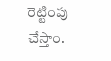రెట్టింపు చేస్తాం.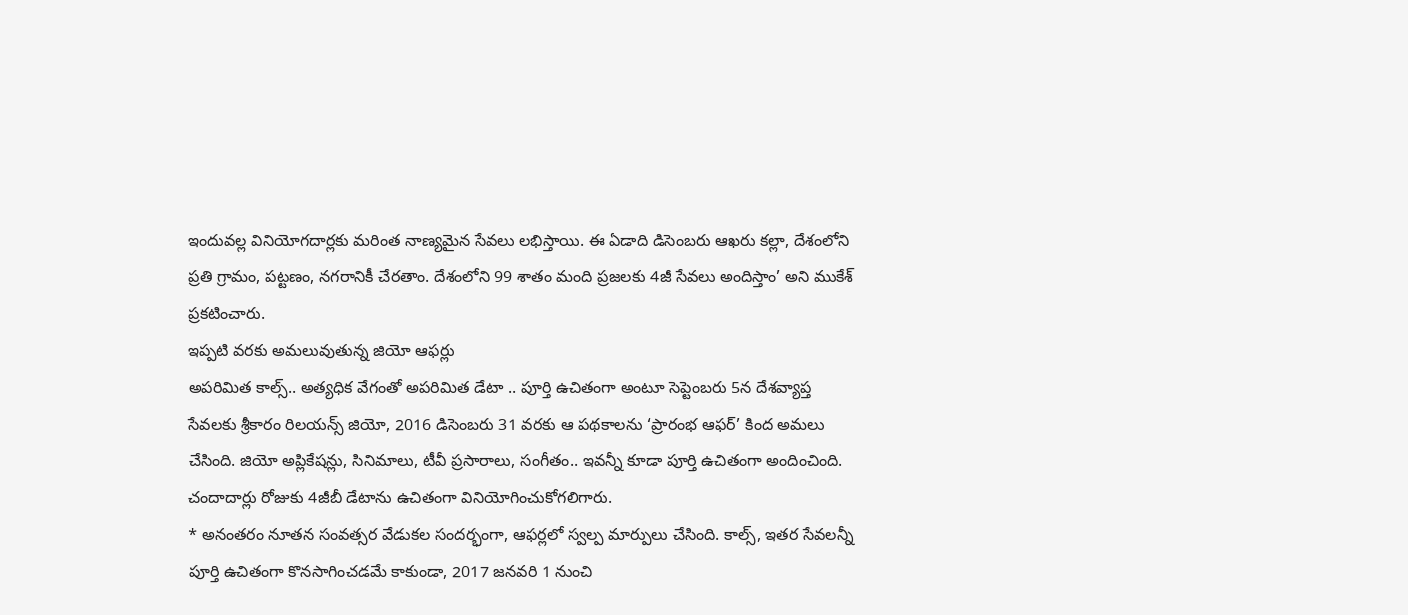ఇందువల్ల వినియోగదార్లకు మరింత నాణ్యమైన సేవలు లభిస్తాయి. ఈ ఏడాది డిసెంబరు ఆఖరు కల్లా, దేశంలోని ప్రతి గ్రామం, పట్టణం, నగరానికీ చేరతాం. దేశంలోని 99 శాతం మంది ప్రజలకు 4జీ సేవలు అందిస్తాం’ అని ముకేశ్ ప్రకటించారు.
ఇప్పటి వరకు అమలువుతున్న జియో ఆఫర్లు
అపరిమిత కాల్స్.. అత్యధిక వేగంతో అపరిమిత డేటా .. పూర్తి ఉచితంగా అంటూ సెప్టెంబరు 5న దేశవ్యాప్త సేవలకు శ్రీకారం రిలయన్స్ జియో, 2016 డిసెంబరు 31 వరకు ఆ పథకాలను ‘ప్రారంభ ఆఫర్’ కింద అమలు చేసింది. జియో అప్లికేషన్లు, సినిమాలు, టీవీ ప్రసారాలు, సంగీతం.. ఇవన్నీ కూడా పూర్తి ఉచితంగా అందించింది. చందాదార్లు రోజుకు 4జీబీ డేటాను ఉచితంగా వినియోగించుకోగలిగారు.
* అనంతరం నూతన సంవత్సర వేడుకల సందర్భంగా, ఆఫర్లలో స్వల్ప మార్పులు చేసింది. కాల్స్, ఇతర సేవలన్నీ పూర్తి ఉచితంగా కొనసాగించడమే కాకుండా, 2017 జనవరి 1 నుంచి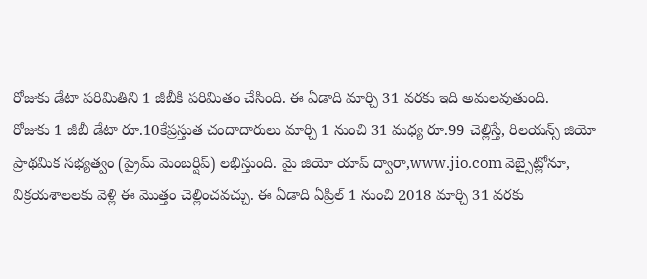రోజుకు డేటా పరిమితిని 1 జీబీకి పరిమితం చేసింది. ఈ ఏడాది మార్చి 31 వరకు ఇది అమలవుతుంది.
రోజుకు 1 జీబీ డేటా రూ.10కేప్రస్తుత చందాదారులు మార్చి 1 నుంచి 31 మధ్య రూ.99 చెల్లిస్తే, రిలయన్స్ జియో ప్రాథమిక సభ్యత్వం (ప్రైమ్ మెంబర్షిప్) లభిస్తుంది. మై జియో యాప్ ద్వారా,www.jio.com వెబ్సైట్లోనూ, విక్రయశాలలకు వెళ్లి ఈ మొత్తం చెల్లించవచ్చు. ఈ ఏడాది ఏప్రిల్ 1 నుంచి 2018 మార్చి 31 వరకు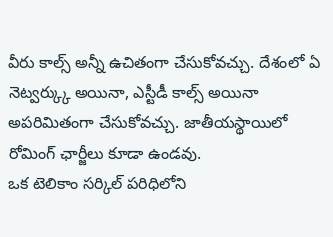వీరు కాల్స్ అన్నీ ఉచితంగా చేసుకోవచ్చు. దేశంలో ఏ నెట్వర్క్కు అయినా, ఎస్టీడీ కాల్స్ అయినా అపరిమితంగా చేసుకోవచ్చు. జాతీయస్థాయిలో రోమింగ్ ఛార్జీలు కూడా ఉండవు.
ఒక టెలికాం సర్కిల్ పరిధిలోని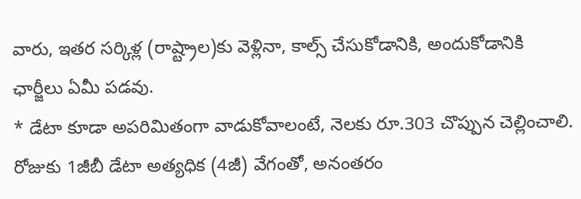వారు, ఇతర సర్కిళ్ల (రాష్ట్రాల)కు వెళ్లినా, కాల్స్ చేసుకోడానికి, అందుకోడానికి ఛార్జీలు ఏమీ పడవు.
* డేటా కూడా అపరిమితంగా వాడుకోవాలంటే, నెలకు రూ.303 చొప్పున చెల్లించాలి. రోజుకు 1జీబీ డేటా అత్యధిక (4జీ) వేగంతో, అనంతరం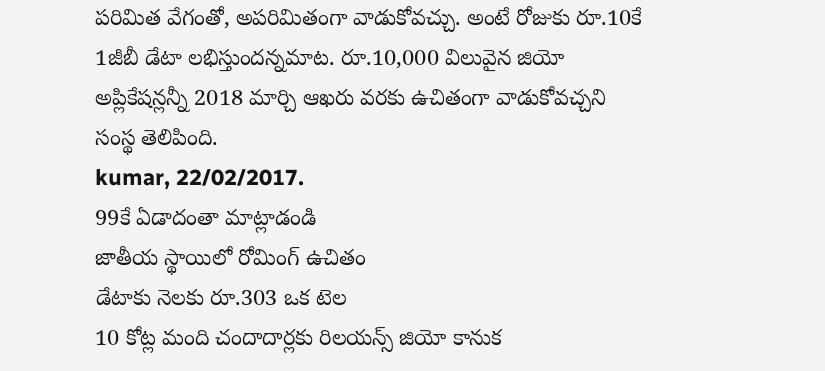పరిమిత వేగంతో, అపరిమితంగా వాడుకోవచ్చు. అంటే రోజుకు రూ.10కే 1జీబీ డేటా లభిస్తుందన్నమాట. రూ.10,000 విలువైన జియో అప్లికేషన్లన్నీ 2018 మార్చి ఆఖరు వరకు ఉచితంగా వాడుకోవచ్చని సంస్థ తెలిపింది.
kumar, 22/02/2017.
99కే ఏడాదంతా మాట్లాడండి
జాతీయ స్థాయిలో రోమింగ్ ఉచితం
డేటాకు నెలకు రూ.303 ఒక టెల
10 కోట్ల మంది చందాదార్లకు రిలయన్స్ జియో కానుక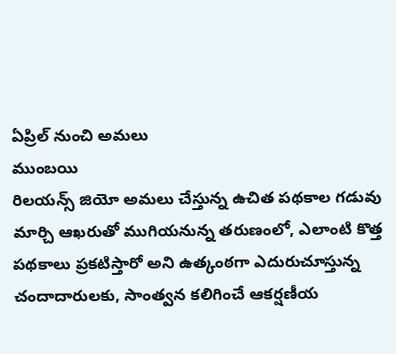ఏప్రిల్ నుంచి అమలు
ముంబయి
రిలయన్స్ జియో అమలు చేస్తున్న ఉచిత పథకాల గడువు మార్చి ఆఖరుతో ముగియనున్న తరుణంలో, ఎలాంటి కొత్త పథకాలు ప్రకటిస్తారో అని ఉత్కంఠగా ఎదురుచూస్తున్న చందాదారులకు, సాంత్వన కలిగించే ఆకర్షణీయ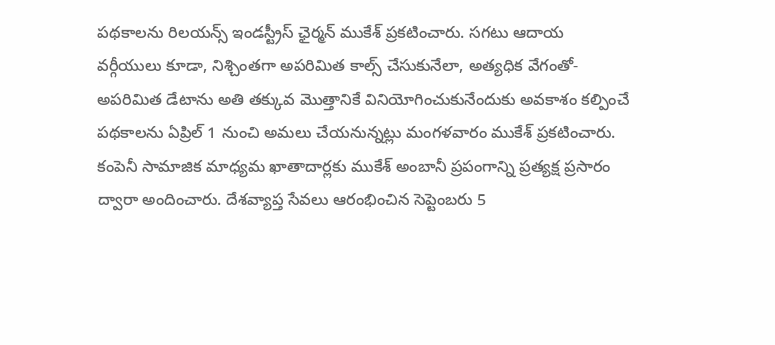పథకాలను రిలయన్స్ ఇండస్ట్రీస్ ఛైర్మన్ ముకేశ్ ప్రకటించారు. సగటు ఆదాయ వర్గీయులు కూడా, నిశ్చింతగా అపరిమిత కాల్స్ చేసుకునేలా, అత్యధిక వేగంతో- అపరిమిత డేటాను అతి తక్కువ మొత్తానికే వినియోగించుకునేందుకు అవకాశం కల్పించే పథకాలను ఏప్రిల్ 1 నుంచి అమలు చేయనున్నట్లు మంగళవారం ముకేశ్ ప్రకటించారు. కంపెనీ సామాజిక మాధ్యమ ఖాతాదార్లకు ముకేశ్ అంబానీ ప్రపంగాన్ని ప్రత్యక్ష ప్రసారం ద్వారా అందించారు. దేశవ్యాప్త సేవలు ఆరంభించిన సెప్టెంబరు 5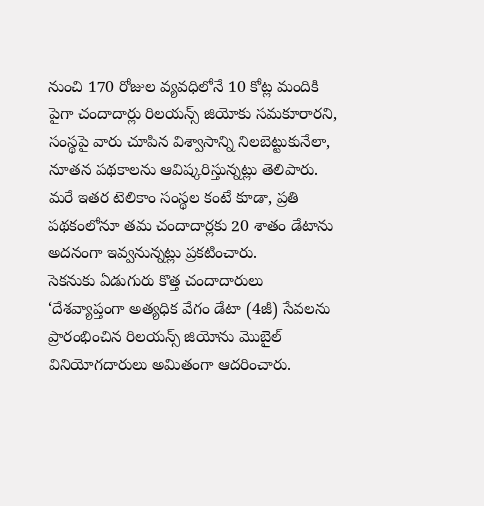నుంచి 170 రోజుల వ్యవధిలోనే 10 కోట్ల మందికి పైగా చందాదార్లు రిలయన్స్ జియోకు సమకూరారని, సంస్థపై వారు చూపిన విశ్వాసాన్ని నిలబెట్టుకునేలా, నూతన పథకాలను ఆవిష్కరిస్తున్నట్లు తెలిపారు. మరే ఇతర టెలికాం సంస్థల కంటే కూడా, ప్రతి పథకంలోనూ తమ చందాదార్లకు 20 శాతం డేటాను అదనంగా ఇవ్వనున్నట్లు ప్రకటించారు.
సెకనుకు ఏడుగురు కొత్త చందాదారులు
‘దేశవ్యాప్తంగా అత్యధిక వేగం డేటా (4జీ) సేవలను ప్రారంభించిన రిలయన్స్ జియోను మొబైల్ వినియోగదారులు అమితంగా ఆదరించారు.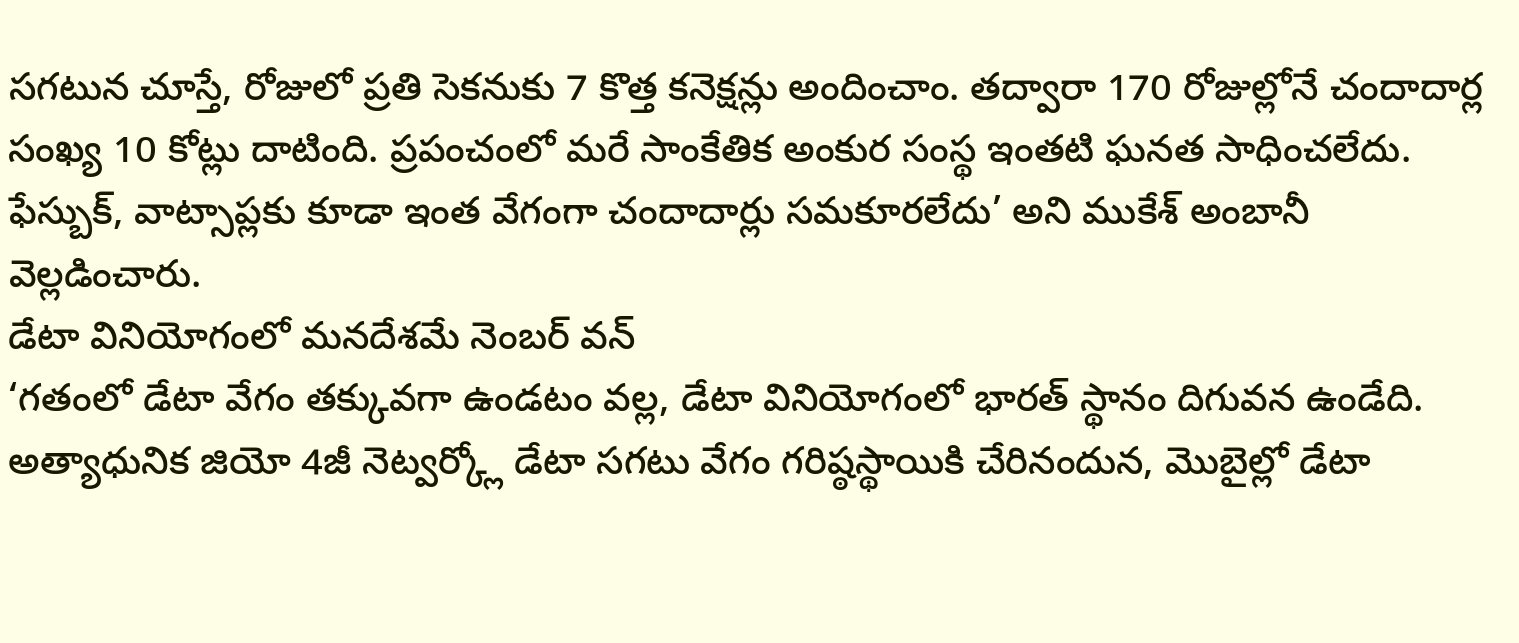సగటున చూస్తే, రోజులో ప్రతి సెకనుకు 7 కొత్త కనెక్షన్లు అందించాం. తద్వారా 170 రోజుల్లోనే చందాదార్ల సంఖ్య 10 కోట్లు దాటింది. ప్రపంచంలో మరే సాంకేతిక అంకుర సంస్థ ఇంతటి ఘనత సాధించలేదు. ఫేస్బుక్, వాట్సాప్లకు కూడా ఇంత వేగంగా చందాదార్లు సమకూరలేదు’ అని ముకేశ్ అంబానీ వెల్లడించారు.
డేటా వినియోగంలో మనదేశమే నెంబర్ వన్
‘గతంలో డేటా వేగం తక్కువగా ఉండటం వల్ల, డేటా వినియోగంలో భారత్ స్థానం దిగువన ఉండేది. అత్యాధునిక జియో 4జీ నెట్వర్క్లో డేటా సగటు వేగం గరిష్ఠస్థాయికి చేరినందున, మొబైల్లో డేటా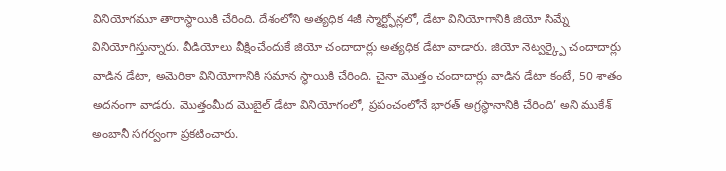వినియోగమూ తారాస్థాయికి చేరింది. దేశంలోని అత్యధిక 4జీ స్మార్ట్ఫోన్లలో, డేటా వినియోగానికి జియో సిమ్నే వినియోగిస్తున్నారు. వీడియోలు వీక్షించేందుకే జియో చందాదార్లు అత్యధిక డేటా వాడారు. జియో నెట్వర్క్పై చందాదార్లు వాడిన డేటా, అమెరికా వినియోగానికి సమాన స్థాయికి చేరింది. చైనా మొత్తం చందాదార్లు వాడిన డేటా కంటే, 50 శాతం అదనంగా వాడరు. మొత్తంమీద మొబైల్ డేటా వినియోగంలో, ప్రపంచంలోనే భారత్ అగ్రస్థానానికి చేరింది’ అని ముకేశ్ అంబానీ సగర్వంగా ప్రకటించారు.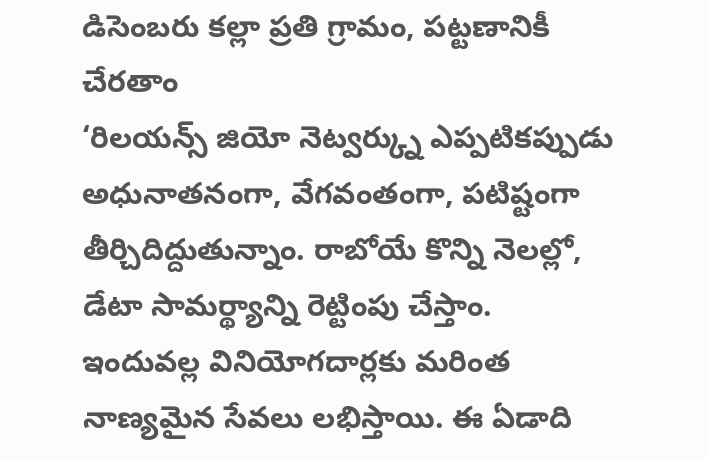డిసెంబరు కల్లా ప్రతి గ్రామం, పట్టణానికీ చేరతాం
‘రిలయన్స్ జియో నెట్వర్క్ను ఎప్పటికప్పుడు అధునాతనంగా, వేగవంతంగా, పటిష్టంగా తీర్చిదిద్దుతున్నాం. రాబోయే కొన్ని నెలల్లో, డేటా సామర్థ్యాన్ని రెట్టింపు చేస్తాం. ఇందువల్ల వినియోగదార్లకు మరింత నాణ్యమైన సేవలు లభిస్తాయి. ఈ ఏడాది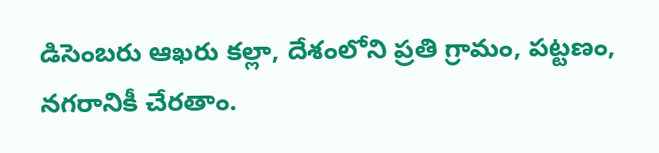డిసెంబరు ఆఖరు కల్లా, దేశంలోని ప్రతి గ్రామం, పట్టణం, నగరానికీ చేరతాం.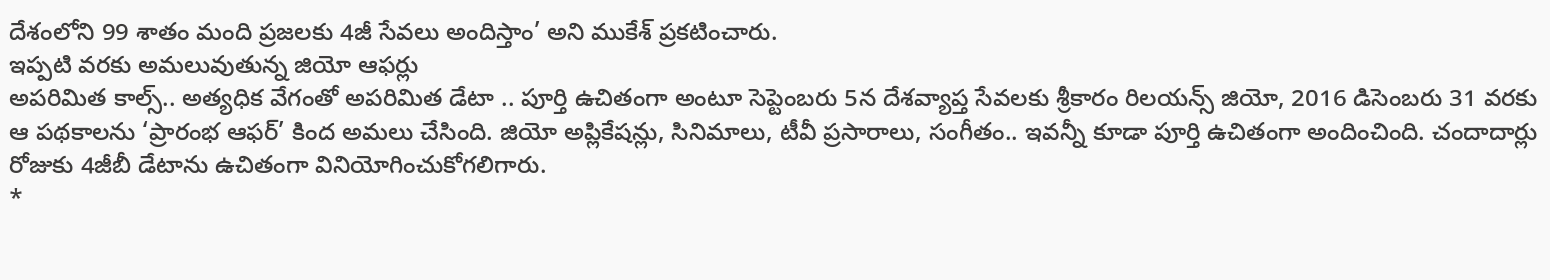దేశంలోని 99 శాతం మంది ప్రజలకు 4జీ సేవలు అందిస్తాం’ అని ముకేశ్ ప్రకటించారు.
ఇప్పటి వరకు అమలువుతున్న జియో ఆఫర్లు
అపరిమిత కాల్స్.. అత్యధిక వేగంతో అపరిమిత డేటా .. పూర్తి ఉచితంగా అంటూ సెప్టెంబరు 5న దేశవ్యాప్త సేవలకు శ్రీకారం రిలయన్స్ జియో, 2016 డిసెంబరు 31 వరకు ఆ పథకాలను ‘ప్రారంభ ఆఫర్’ కింద అమలు చేసింది. జియో అప్లికేషన్లు, సినిమాలు, టీవీ ప్రసారాలు, సంగీతం.. ఇవన్నీ కూడా పూర్తి ఉచితంగా అందించింది. చందాదార్లు రోజుకు 4జీబీ డేటాను ఉచితంగా వినియోగించుకోగలిగారు.
*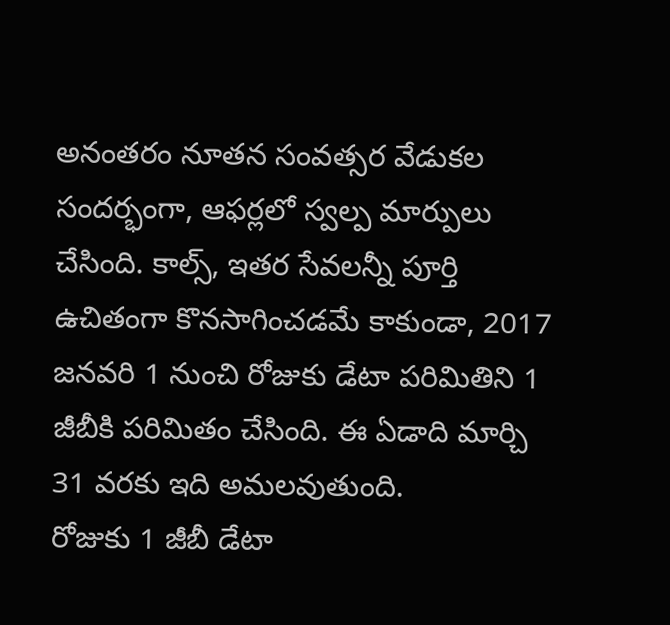అనంతరం నూతన సంవత్సర వేడుకల సందర్భంగా, ఆఫర్లలో స్వల్ప మార్పులు చేసింది. కాల్స్, ఇతర సేవలన్నీ పూర్తి ఉచితంగా కొనసాగించడమే కాకుండా, 2017 జనవరి 1 నుంచి రోజుకు డేటా పరిమితిని 1 జీబీకి పరిమితం చేసింది. ఈ ఏడాది మార్చి 31 వరకు ఇది అమలవుతుంది.
రోజుకు 1 జీబీ డేటా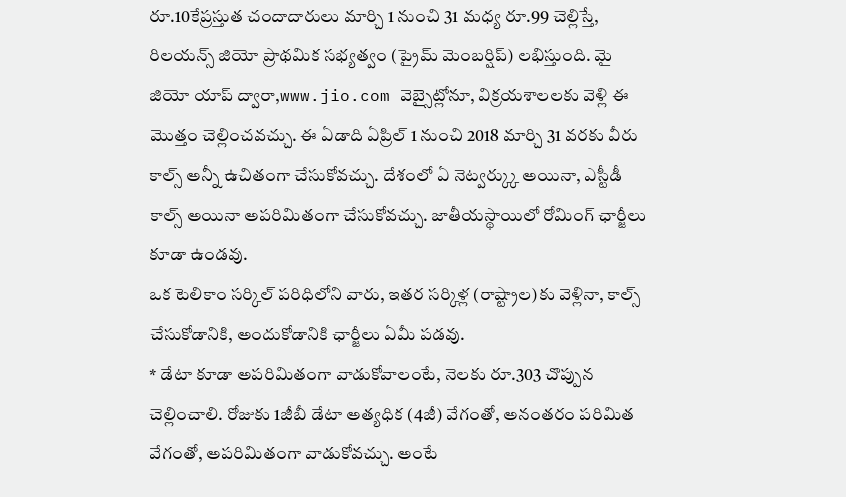రూ.10కేప్రస్తుత చందాదారులు మార్చి 1 నుంచి 31 మధ్య రూ.99 చెల్లిస్తే, రిలయన్స్ జియో ప్రాథమిక సభ్యత్వం (ప్రైమ్ మెంబర్షిప్) లభిస్తుంది. మై జియో యాప్ ద్వారా,www.jio.com వెబ్సైట్లోనూ, విక్రయశాలలకు వెళ్లి ఈ మొత్తం చెల్లించవచ్చు. ఈ ఏడాది ఏప్రిల్ 1 నుంచి 2018 మార్చి 31 వరకు వీరు కాల్స్ అన్నీ ఉచితంగా చేసుకోవచ్చు. దేశంలో ఏ నెట్వర్క్కు అయినా, ఎస్టీడీ కాల్స్ అయినా అపరిమితంగా చేసుకోవచ్చు. జాతీయస్థాయిలో రోమింగ్ ఛార్జీలు కూడా ఉండవు.
ఒక టెలికాం సర్కిల్ పరిధిలోని వారు, ఇతర సర్కిళ్ల (రాష్ట్రాల)కు వెళ్లినా, కాల్స్ చేసుకోడానికి, అందుకోడానికి ఛార్జీలు ఏమీ పడవు.
* డేటా కూడా అపరిమితంగా వాడుకోవాలంటే, నెలకు రూ.303 చొప్పున చెల్లించాలి. రోజుకు 1జీబీ డేటా అత్యధిక (4జీ) వేగంతో, అనంతరం పరిమిత వేగంతో, అపరిమితంగా వాడుకోవచ్చు. అంటే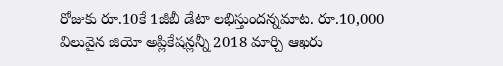రోజుకు రూ.10కే 1జీబీ డేటా లభిస్తుందన్నమాట. రూ.10,000 విలువైన జియో అప్లికేషన్లన్నీ 2018 మార్చి ఆఖరు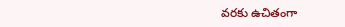వరకు ఉచితంగా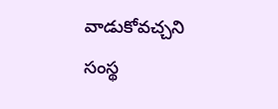వాడుకోవచ్చని సంస్థ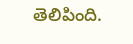తెలిపింది.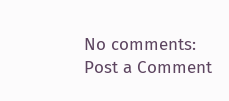No comments:
Post a Comment